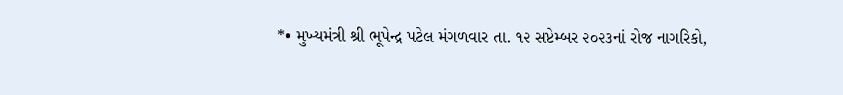*• મુખ્યમંત્રી શ્રી ભૂપેન્દ્ર પટેલ મંગળવાર તા. ૧૨ સપ્ટેમ્બર ૨૦૨૩નાં રોજ નાગરિકો,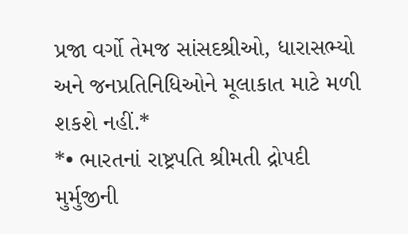પ્રજા વર્ગો તેમજ સાંસદશ્રીઓ, ધારાસભ્યો અને જનપ્રતિનિધિઓને મૂલાકાત માટે મળી શકશે નહીં.*
*• ભારતનાં રાષ્ટ્રપતિ શ્રીમતી દ્રોપદી મુર્મુજીની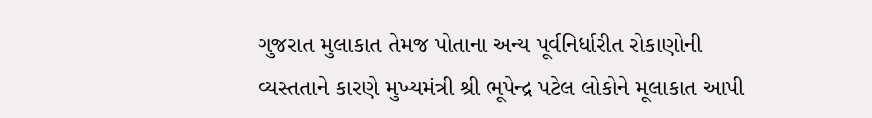ગુજરાત મુલાકાત તેમજ પોતાના અન્ય પૂર્વનિર્ધારીત રોકાણોની વ્યસ્તતાને કારણે મુખ્યમંત્રી શ્રી ભૂપેન્દ્ર પટેલ લોકોને મૂલાકાત આપી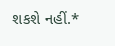શકશે નહીં.*